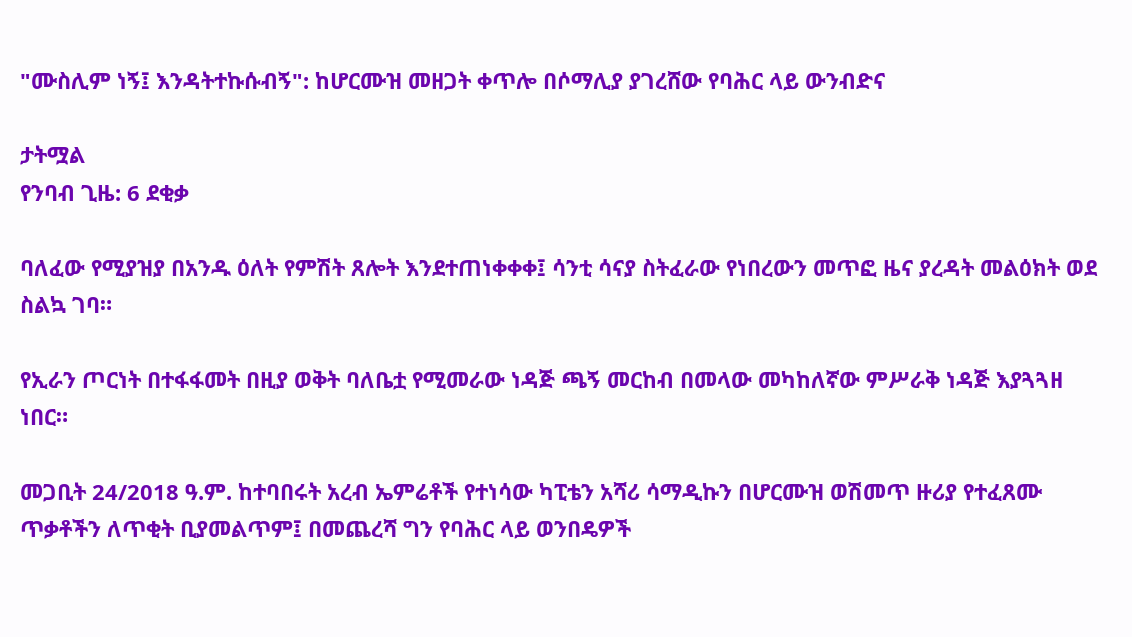"ሙስሊም ነኝ፤ እንዳትተኩሱብኝ": ከሆርሙዝ መዘጋት ቀጥሎ በሶማሊያ ያገረሸው የባሕር ላይ ውንብድና

ታትሟል
የንባብ ጊዜ: 6 ደቂቃ

ባለፈው የሚያዝያ በአንዱ ዕለት የምሽት ጸሎት እንደተጠነቀቀቀ፤ ሳንቲ ሳናያ ስትፈራው የነበረውን መጥፎ ዜና ያረዳት መልዕክት ወደ ስልኳ ገባ።

የኢራን ጦርነት በተፋፋመት በዚያ ወቅት ባለቤቷ የሚመራው ነዳጅ ጫኝ መርከብ በመላው መካከለኛው ምሥራቅ ነዳጅ እያጓጓዘ ነበር።

መጋቢት 24/2018 ዓ.ም. ከተባበሩት አረብ ኤምሬቶች የተነሳው ካፒቴን አሻሪ ሳማዲኩን በሆርሙዝ ወሽመጥ ዙሪያ የተፈጸሙ ጥቃቶችን ለጥቂት ቢያመልጥም፤ በመጨረሻ ግን የባሕር ላይ ወንበዴዎች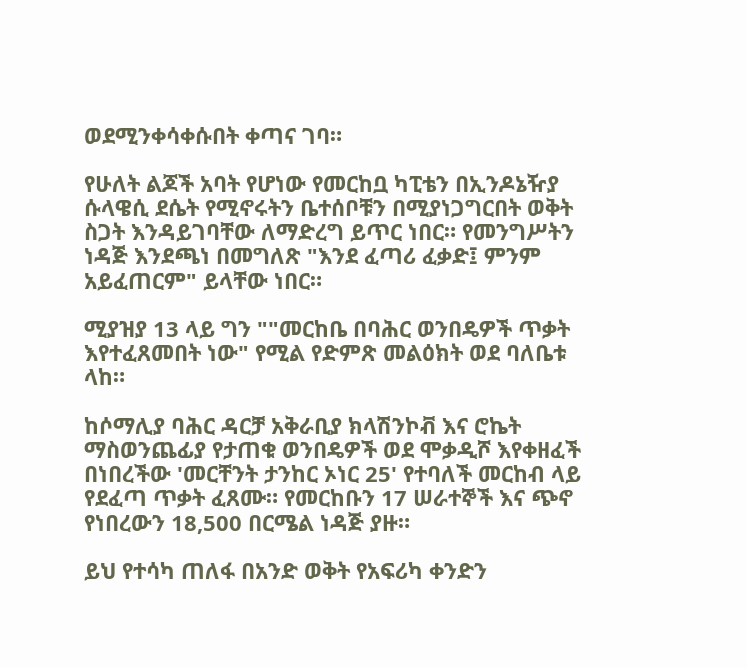ወደሚንቀሳቀሱበት ቀጣና ገባ።

የሁለት ልጆች አባት የሆነው የመርከቧ ካፒቴን በኢንዶኔዥያ ሱላዌሲ ደሴት የሚኖሩትን ቤተሰቦቹን በሚያነጋግርበት ወቅት ስጋት እንዳይገባቸው ለማድረግ ይጥር ነበር። የመንግሥትን ነዳጅ እንደጫነ በመግለጽ "እንደ ፈጣሪ ፈቃድ፤ ምንም አይፈጠርም" ይላቸው ነበር።

ሚያዝያ 13 ላይ ግን ""መርከቤ በባሕር ወንበዴዎች ጥቃት እየተፈጸመበት ነው" የሚል የድምጽ መልዕክት ወደ ባለቤቱ ላከ።

ከሶማሊያ ባሕር ዳርቻ አቅራቢያ ክላሽንኮቭ እና ሮኬት ማስወንጨፊያ የታጠቁ ወንበዴዎች ወደ ሞቃዲሾ እየቀዘፈች በነበረችው 'መርቸንት ታንከር ኦነር 25' የተባለች መርከብ ላይ የደፈጣ ጥቃት ፈጸሙ። የመርከቡን 17 ሠራተኞች እና ጭኖ የነበረውን 18,500 በርሜል ነዳጅ ያዙ።

ይህ የተሳካ ጠለፋ በአንድ ወቅት የአፍሪካ ቀንድን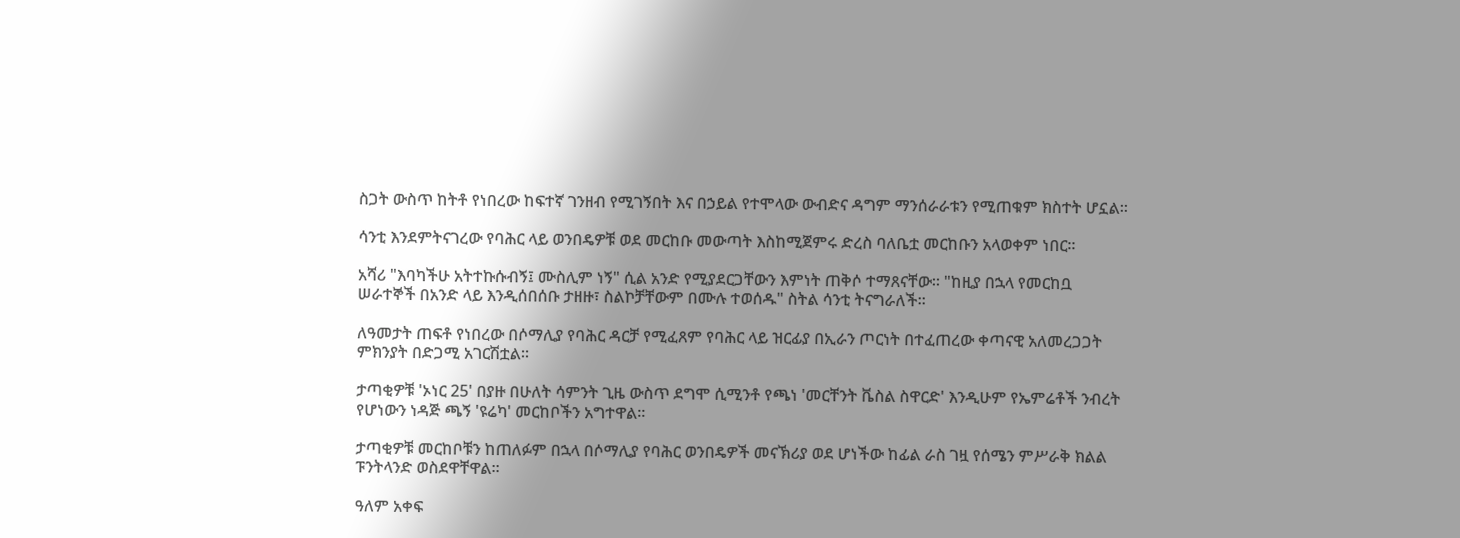ስጋት ውስጥ ከትቶ የነበረው ከፍተኛ ገንዘብ የሚገኝበት እና በኃይል የተሞላው ውብድና ዳግም ማንሰራራቱን የሚጠቁም ክስተት ሆኗል።

ሳንቲ እንደምትናገረው የባሕር ላይ ወንበዴዎቹ ወደ መርከቡ መውጣት እስከሚጀምሩ ድረስ ባለቤቷ መርከቡን አላወቀም ነበር።

አሻሪ "እባካችሁ አትተኩሱብኝ፤ ሙስሊም ነኝ" ሲል አንድ የሚያደርጋቸውን እምነት ጠቅሶ ተማጸናቸው። "ከዚያ በኋላ የመርከቧ ሠራተኞች በአንድ ላይ እንዲሰበሰቡ ታዘዙ፣ ስልኮቻቸውም በሙሉ ተወሰዱ" ስትል ሳንቲ ትናግራለች።

ለዓመታት ጠፍቶ የነበረው በሶማሊያ የባሕር ዳርቻ የሚፈጸም የባሕር ላይ ዝርፊያ በኢራን ጦርነት በተፈጠረው ቀጣናዊ አለመረጋጋት ምክንያት በድጋሚ አገርሽቷል።

ታጣቂዎቹ 'ኦነር 25' በያዙ በሁለት ሳምንት ጊዜ ውስጥ ደግሞ ሲሚንቶ የጫነ 'መርቸንት ቬስል ስዋርድ' እንዲሁም የኤምሬቶች ንብረት የሆነውን ነዳጅ ጫኝ 'ዩሬካ' መርከቦችን አግተዋል።

ታጣቂዎቹ መርከቦቹን ከጠለፉም በኋላ በሶማሊያ የባሕር ወንበዴዎች መናኽሪያ ወደ ሆነችው ከፊል ራስ ገዟ የሰሜን ምሥራቅ ክልል ፑንትላንድ ወስደዋቸዋል።

ዓለም አቀፍ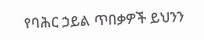የባሕር ኃይል ጥበቃዎች ይህንን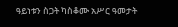ዓይነቱን ስጋት ካስቆሙ አሥር ዓመታት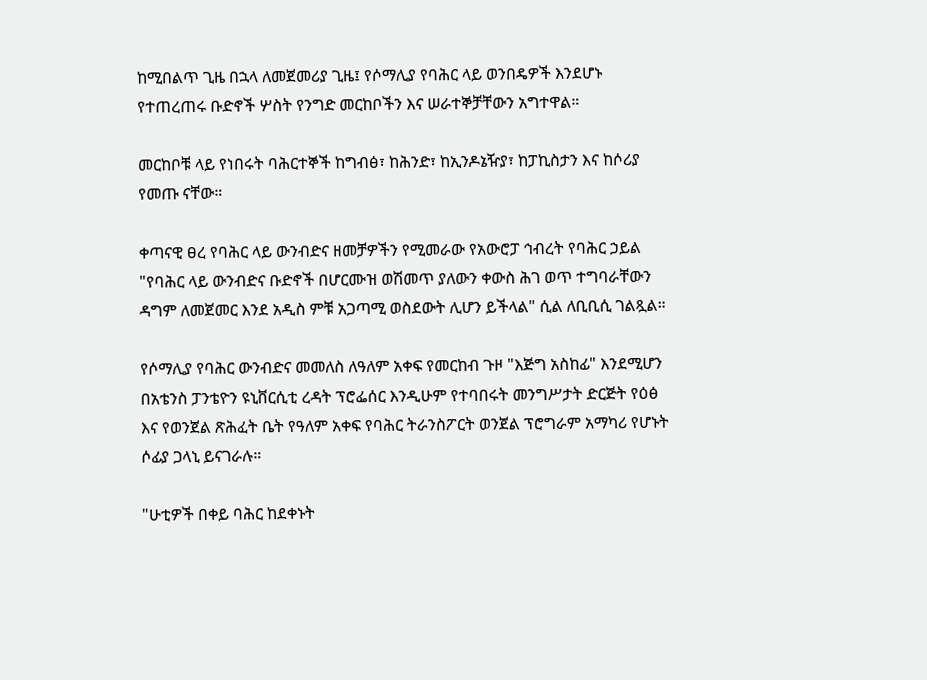ከሚበልጥ ጊዜ በኋላ ለመጀመሪያ ጊዜ፤ የሶማሊያ የባሕር ላይ ወንበዴዎች እንደሆኑ የተጠረጠሩ ቡድኖች ሦስት የንግድ መርከቦችን እና ሠራተኞቻቸውን አግተዋል።

መርከቦቹ ላይ የነበሩት ባሕርተኞች ከግብፅ፣ ከሕንድ፣ ከኢንዶኔዥያ፣ ከፓኪስታን እና ከሶሪያ የመጡ ናቸው።

ቀጣናዊ ፀረ የባሕር ላይ ውንብድና ዘመቻዎችን የሚመራው የአውሮፓ ኅብረት የባሕር ኃይል "የባሕር ላይ ውንብድና ቡድኖች በሆርሙዝ ወሽመጥ ያለውን ቀውስ ሕገ ወጥ ተግባራቸውን ዳግም ለመጀመር እንደ አዲስ ምቹ አጋጣሚ ወስደውት ሊሆን ይችላል" ሲል ለቢቢሲ ገልጿል።

የሶማሊያ የባሕር ውንብድና መመለስ ለዓለም አቀፍ የመርከብ ጉዞ "እጅግ አስከፊ" እንደሚሆን በአቴንስ ፓንቴዮን ዩኒቨርሲቲ ረዳት ፕሮፌሰር እንዲሁም የተባበሩት መንግሥታት ድርጅት የዕፅ እና የወንጀል ጽሕፈት ቤት የዓለም አቀፍ የባሕር ትራንስፖርት ወንጀል ፕሮግራም አማካሪ የሆኑት ሶፊያ ጋላኒ ይናገራሉ።

"ሁቲዎች በቀይ ባሕር ከደቀኑት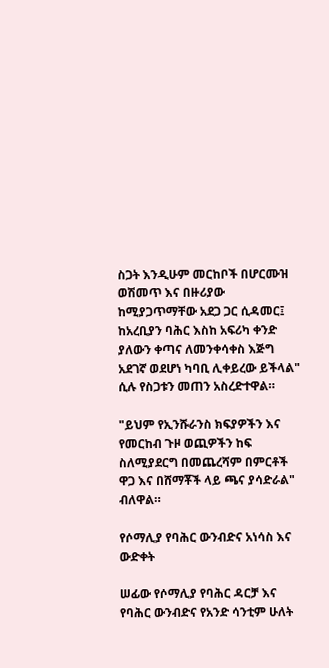ስጋት እንዲሁም መርከቦች በሆርሙዝ ወሽመጥ እና በዙሪያው ከሚያጋጥማቸው አደጋ ጋር ሲዳመር፤ ከአረቢያን ባሕር እስከ አፍሪካ ቀንድ ያለውን ቀጣና ለመንቀሳቀስ እጅግ አደገኛ ወደሆነ ካባቢ ሊቀይረው ይችላል" ሲሉ የስጋቱን መጠን አስረድተዋል።

"ይህም የኢንሹራንስ ክፍያዎችን እና የመርከብ ጉዞ ወጪዎችን ከፍ ስለሚያደርግ በመጨረሻም በምርቶች ዋጋ እና በሸማቾች ላይ ጫና ያሳድራል" ብለዋል።

የሶማሊያ የባሕር ውንብድና አነሳስ እና ውድቀት

ሠፊው የሶማሊያ የባሕር ዳርቻ እና የባሕር ውንብድና የአንድ ሳንቲም ሁለት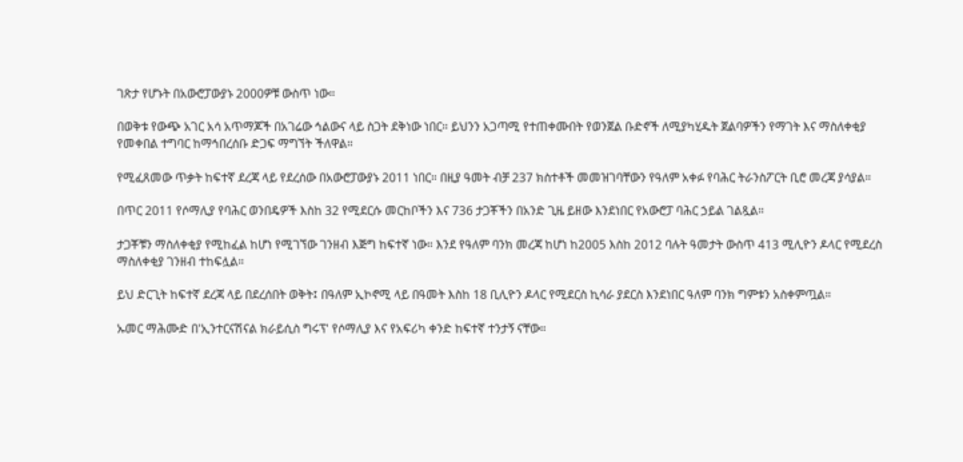ገጽታ የሆኑት በአውሮፓውያኑ 2000ዎቹ ውስጥ ነው።

በወቅቱ የውጭ አገር አሳ አጥማጆች በአገሬው ኅልውና ላይ ስጋት ደቅነው ነበር። ይህንን አጋጣሚ የተጠቀሙበት የወንጀል ቡድኖች ለሚያካሂዱት ጀልባዎችን የማገት እና ማስለቀቂያ የመቀበል ተግባር ከማኅበረሰቡ ድጋፍ ማግኘት ችለዋል።

የሚፈጸመው ጥቃት ከፍተኛ ደረጃ ላይ የደረሰው በአውሮፓውያኑ 2011 ነበር። በዚያ ዓመት ብቻ 237 ክስተቶች መመዝገባቸውን የዓለም አቀፉ የባሕር ትራንስፖርት ቢሮ መረጃ ያሳያል።

በጥር 2011 የሶማሊያ የባሕር ወንበዴዎች እስከ 32 የሚደርሱ መርከቦችን እና 736 ታጋቾችን በአንድ ጊዜ ይዘው እንደነበር የአውሮፓ ባሕር ኃይል ገልጿል።

ታጋቾቹን ማስለቀቂያ የሚከፈል ከሆነ የሚገኘው ገንዘብ እጅግ ከፍተኛ ነው። እንደ የዓለም ባንክ መረጃ ከሆነ ከ2005 እስከ 2012 ባሉት ዓመታት ውስጥ 413 ሚሊዮን ዶላር የሚደረስ ማስለቀቂያ ገንዘብ ተከፍሏል።

ይህ ድርጊት ከፍተኛ ደረጃ ላይ በደረሰበት ወቅት፤ በዓለም ኢኮኖሚ ላይ በዓመት እስከ 18 ቢሊዮን ዶላር የሚደርስ ኪሳራ ያደርስ እንደነበር ዓለም ባንክ ግምቱን አስቀምጧል።

ኡመር ማሕሙድ በ'ኢንተርናሽናል ክራይሲስ ግሩፕ' የሶማሊያ እና የአፍሪካ ቀንድ ከፍተኛ ተንታኝ ናቸው።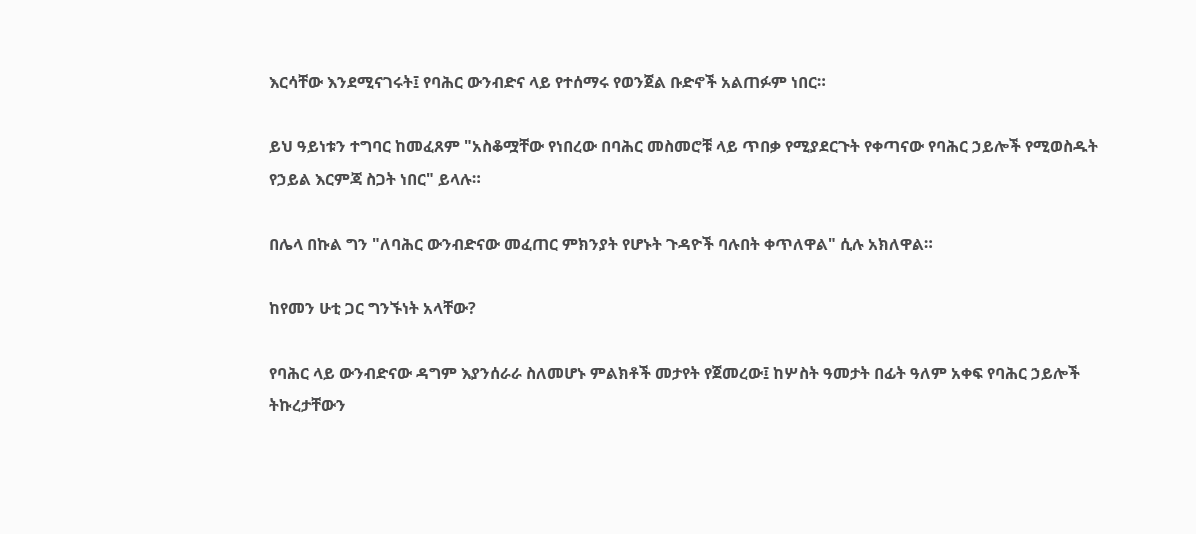እርሳቸው እንደሚናገሩት፤ የባሕር ውንብድና ላይ የተሰማሩ የወንጀል ቡድኖች አልጠፉም ነበር።

ይህ ዓይነቱን ተግባር ከመፈጸም "አስቆሟቸው የነበረው በባሕር መስመሮቹ ላይ ጥበቃ የሚያደርጉት የቀጣናው የባሕር ኃይሎች የሚወስዱት የኃይል እርምጃ ስጋት ነበር" ይላሉ።

በሌላ በኩል ግን "ለባሕር ውንብድናው መፈጠር ምክንያት የሆኑት ጉዳዮች ባሉበት ቀጥለዋል" ሲሉ አክለዋል።

ከየመን ሁቲ ጋር ግንኙነት አላቸው?

የባሕር ላይ ውንብድናው ዳግም እያንሰራራ ስለመሆኑ ምልክቶች መታየት የጀመረው፤ ከሦስት ዓመታት በፊት ዓለም አቀፍ የባሕር ኃይሎች ትኩረታቸውን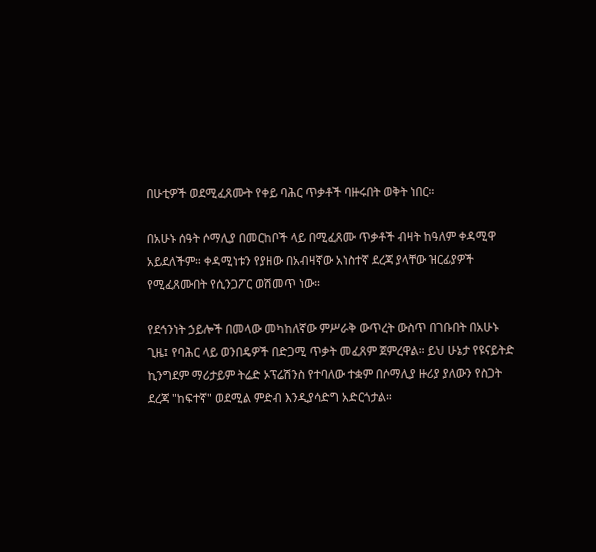በሁቲዎች ወደሚፈጸሙት የቀይ ባሕር ጥቃቶች ባዙሩበት ወቅት ነበር።

በአሁኑ ሰዓት ሶማሊያ በመርከቦች ላይ በሚፈጸሙ ጥቃቶች ብዛት ከዓለም ቀዳሚዋ አይደለችም። ቀዳሚነቱን የያዘው በአብዛኛው አነስተኛ ደረጃ ያላቸው ዝርፊያዎች የሚፈጸሙበት የሲንጋፖር ወሽመጥ ነው።

የደኅንነት ኃይሎች በመላው መካከለኛው ምሥራቅ ውጥረት ውስጥ በገቡበት በአሁኑ ጊዜ፤ የባሕር ላይ ወንበዴዎች በድጋሚ ጥቃት መፈጸም ጀምረዋል። ይህ ሁኔታ የዩናይትድ ኪንግደም ማሪታይም ትሬድ ኦፕሬሽንስ የተባለው ተቋም በሶማሊያ ዙሪያ ያለውን የስጋት ደረጃ "ከፍተኛ" ወደሚል ምድብ እንዲያሳድግ አድርጎታል።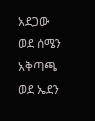አደጋው ወደ ሰሜን አቅጣጫ ወደ ኤደን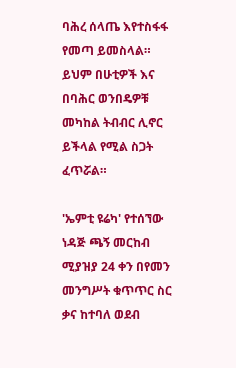ባሕረ ሰላጤ እየተስፋፋ የመጣ ይመስላል። ይህም በሁቲዎች እና በባሕር ወንበዴዎቹ መካከል ትብብር ሊኖር ይችላል የሚል ስጋት ፈጥሯል።

'ኤምቲ ዩሬካ' የተሰኘው ነዳጅ ጫኝ መርከብ ሚያዝያ 24 ቀን በየመን መንግሥት ቁጥጥር ስር ቃና ከተባለ ወደብ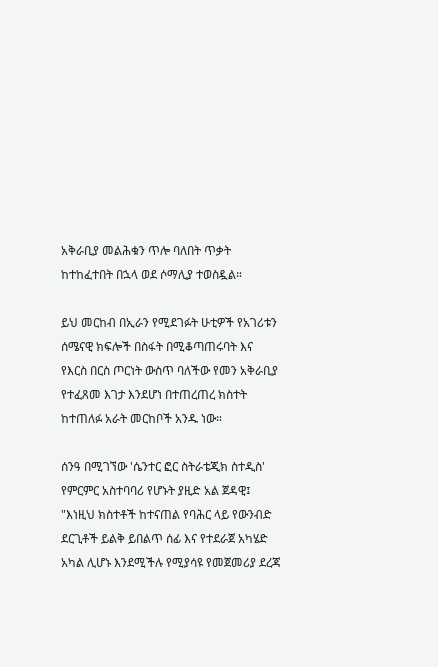አቅራቢያ መልሕቁን ጥሎ ባለበት ጥቃት ከተከፈተበት በኋላ ወደ ሶማሊያ ተወስዷል።

ይህ መርከብ በኢራን የሚደገፉት ሁቲዎች የአገሪቱን ሰሜናዊ ክፍሎች በስፋት በሚቆጣጠሩባት እና የእርስ በርስ ጦርነት ውስጥ ባለችው የመን አቅራቢያ የተፈጸመ እገታ እንደሆነ በተጠረጠረ ክስተት ከተጠለፉ አራት መርከቦች አንዱ ነው።

ሰንዓ በሚገኘው 'ሴንተር ፎር ስትራቴጂክ ስተዲስ' የምርምር አስተባባሪ የሆኑት ያዚድ አል ጀዳዊ፤ "እነዚህ ክስተቶች ከተናጠል የባሕር ላይ የውንብድ ደርጊቶች ይልቅ ይበልጥ ሰፊ እና የተደራጀ አካሄድ አካል ሊሆኑ እንደሚችሉ የሚያሳዩ የመጀመሪያ ደረጃ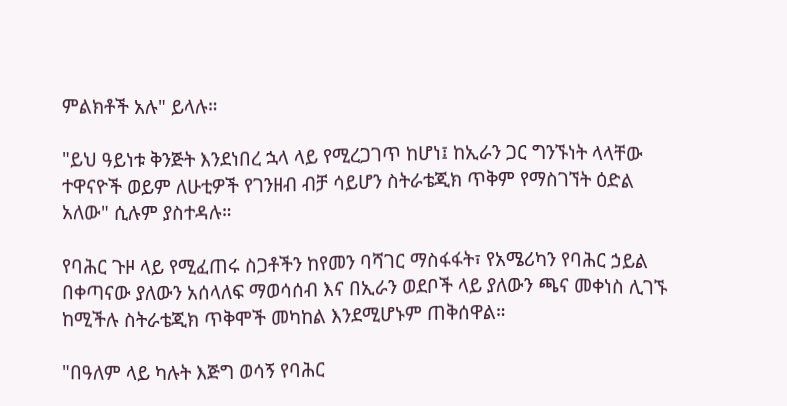ምልክቶች አሉ" ይላሉ።

"ይህ ዓይነቱ ቅንጅት እንደነበረ ኋላ ላይ የሚረጋገጥ ከሆነ፤ ከኢራን ጋር ግንኙነት ላላቸው ተዋናዮች ወይም ለሁቲዎች የገንዘብ ብቻ ሳይሆን ስትራቴጂክ ጥቅም የማስገኘት ዕድል አለው" ሲሉም ያስተዳሉ።

የባሕር ጉዞ ላይ የሚፈጠሩ ስጋቶችን ከየመን ባሻገር ማስፋፋት፣ የአሜሪካን የባሕር ኃይል በቀጣናው ያለውን አሰላለፍ ማወሳሰብ እና በኢራን ወደቦች ላይ ያለውን ጫና መቀነስ ሊገኙ ከሚችሉ ስትራቴጂክ ጥቅሞች መካከል እንደሚሆኑም ጠቅሰዋል።

"በዓለም ላይ ካሉት እጅግ ወሳኝ የባሕር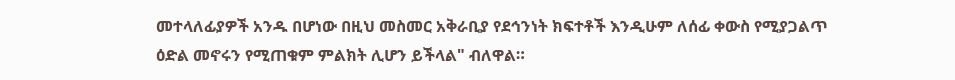መተላለፊያዎች አንዱ በሆነው በዚህ መስመር አቅራቢያ የደኅንነት ክፍተቶች እንዲሁም ለሰፊ ቀውስ የሚያጋልጥ ዕድል መኖሩን የሚጠቁም ምልክት ሊሆን ይችላል" ብለዋል።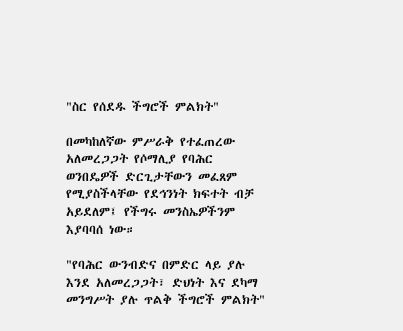"ስር የሰደዱ ችግሮች ምልክት"

በመካከለኛው ምሥራቅ የተፈጠረው አለመረጋጋት የሶማሊያ የባሕር ወንበዴዎች ድርጊታቸውን መፈጸም የሚያስችላቸው የደኅንነት ክፍተት ብቻ አይደለም፤ የችግሩ መንስኤዎችንም እያባባሰ ነው።

"የባሕር ውንብድና በምድር ላይ ያሉ እንደ አለመረጋጋት፣ ድህነት እና ደካማ መንግሥት ያሉ ጥልቅ ችግሮች ምልክት"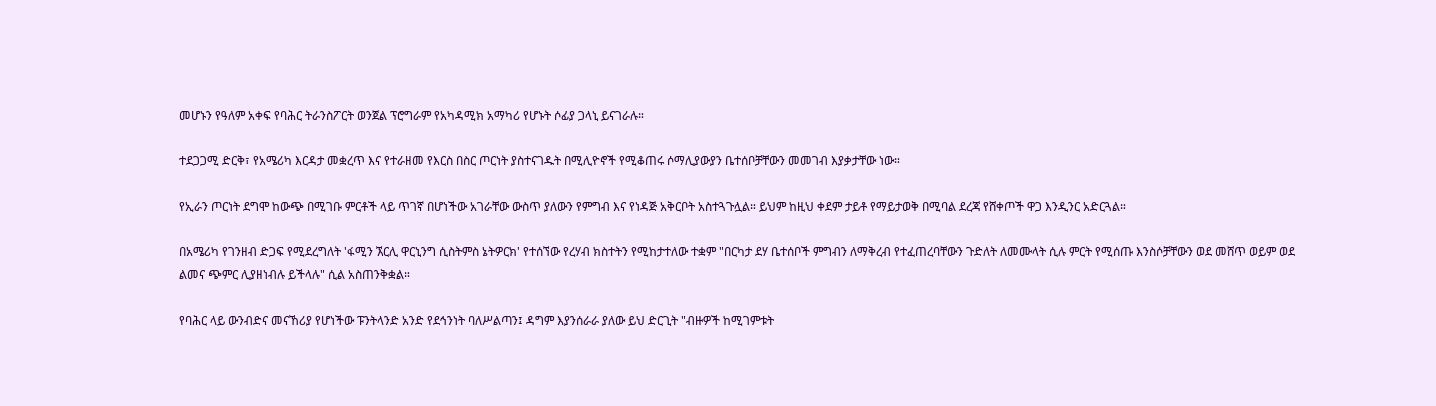መሆኑን የዓለም አቀፍ የባሕር ትራንስፖርት ወንጀል ፕሮግራም የአካዳሚክ አማካሪ የሆኑት ሶፊያ ጋላኒ ይናገራሉ።

ተደጋጋሚ ድርቅ፣ የአሜሪካ እርዳታ መቋረጥ እና የተራዘመ የእርስ በስር ጦርነት ያስተናገዱት በሚሊዮኖች የሚቆጠሩ ሶማሊያውያን ቤተሰቦቻቸውን መመገብ እያቃታቸው ነው።

የኢራን ጦርነት ደግሞ ከውጭ በሚገቡ ምርቶች ላይ ጥገኛ በሆነችው አገራቸው ውስጥ ያለውን የምግብ እና የነዳጅ አቅርቦት አስተጓጉሏል። ይህም ከዚህ ቀደም ታይቶ የማይታወቅ በሚባል ደረጃ የሸቀጦች ዋጋ እንዲንር አድርጓል።

በአሜሪካ የገንዘብ ድጋፍ የሚደረግለት 'ፋሚን ኧርሊ ዋርኒንግ ሲስትምስ ኔትዎርክ' የተሰኘው የረሃብ ክስተትን የሚከታተለው ተቋም "በርካታ ደሃ ቤተሰቦች ምግብን ለማቅረብ የተፈጠረባቸውን ጉድለት ለመሙላት ሲሉ ምርት የሚሰጡ እንስሶቻቸውን ወደ መሸጥ ወይም ወደ ልመና ጭምር ሊያዘነብሉ ይችላሉ" ሲል አስጠንቅቋል።

የባሕር ላይ ውንብድና መናኸሪያ የሆነችው ፑንትላንድ አንድ የደኅንነት ባለሥልጣን፤ ዳግም እያንሰራራ ያለው ይህ ድርጊት "ብዙዎች ከሚገምቱት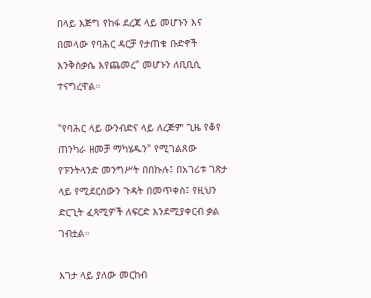በላይ እጅግ የከፋ ደረጃ ላይ መሆኑን እና በመላው የባሕር ዳርቻ የታጠቁ ቡድኖች እንቅስቃሴ እየጨመረ" መሆኑን ለቢቢሲ ተናግረዋል።

"የባሕር ላይ ውንብድና ላይ ለረጅም ጊዜ የቆየ ጠንካራ ዘመቻ ማካሄዱን" የሚገልጸው የፑንትላንድ መንግሥት በበኩሉ፤ በአገሪቱ ገጽታ ላይ የሚደርሰውን ጉዳት በመጥቀስ፤ የዚህን ድርጊት ፈጻሚዎች ለፍርድ እንደሚያቀርብ ቃል ገብቷል።

እገታ ላይ ያለው መርከብ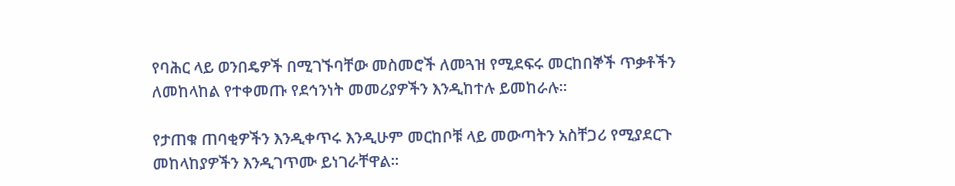የባሕር ላይ ወንበዴዎች በሚገኙባቸው መስመሮች ለመጓዝ የሚደፍሩ መርከበኞች ጥቃቶችን ለመከላከል የተቀመጡ የደኅንነት መመሪያዎችን እንዲከተሉ ይመከራሉ።

የታጠቁ ጠባቂዎችን እንዲቀጥሩ እንዲሁም መርከቦቹ ላይ መውጣትን አስቸጋሪ የሚያደርጉ መከላከያዎችን እንዲገጥሙ ይነገራቸዋል።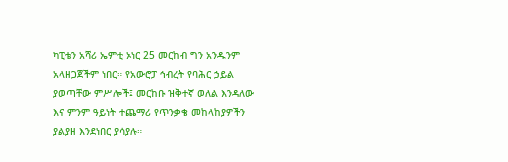ካፒቴን አሻሪ ኤምቲ ኦነር 25 መርከብ ግን አንዱንም አላዘጋጀችም ነበር። የአውሮፓ ኅብረት የባሕር ኃይል ያወጣቸው ምሥሎች፤ መርከቡ ዝቅተኛ ወለል እንዳለው እና ምንም ዓይነት ተጨማሪ የጥንቃቄ መከላከያዎችን ያልያዘ እንደነበር ያሳያሉ።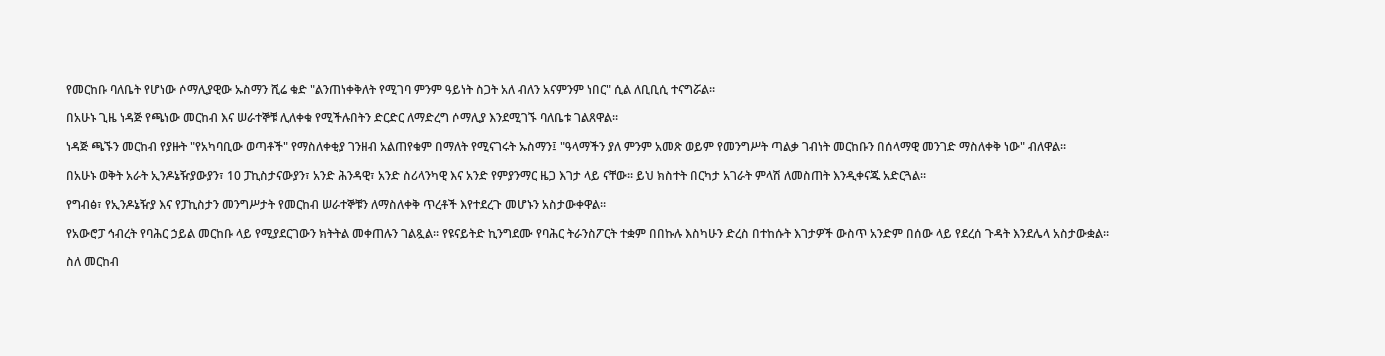የመርከቡ ባለቤት የሆነው ሶማሊያዊው ኡስማን ሺሬ ቁድ "ልንጠነቀቅለት የሚገባ ምንም ዓይነት ስጋት አለ ብለን አናምንም ነበር" ሲል ለቢቢሲ ተናግሯል።

በአሁኑ ጊዜ ነዳጅ የጫነው መርከብ እና ሠራተኞቹ ሊለቀቁ የሚችሉበትን ድርድር ለማድረግ ሶማሊያ እንደሚገኙ ባለቤቱ ገልጸዋል።

ነዳጅ ጫኙን መርከብ የያዙት "የአካባቢው ወጣቶች" የማስለቀቂያ ገንዘብ አልጠየቁም በማለት የሚናገሩት ኡስማን፤ "ዓላማችን ያለ ምንም አመጽ ወይም የመንግሥት ጣልቃ ገብነት መርከቡን በሰላማዊ መንገድ ማስለቀቅ ነው" ብለዋል።

በአሁኑ ወቅት አራት ኢንዶኔዥያውያን፣ 10 ፓኪስታናውያን፣ አንድ ሕንዳዊ፣ አንድ ስሪላንካዊ እና አንድ የምያንማር ዜጋ እገታ ላይ ናቸው። ይህ ክስተት በርካታ አገራት ምላሽ ለመስጠት እንዲቀናጁ አድርጓል።

የግብፅ፣ የኢንዶኔዥያ እና የፓኪስታን መንግሥታት የመርከብ ሠራተኞቹን ለማስለቀቅ ጥረቶች እየተደረጉ መሆኑን አስታውቀዋል።

የአውሮፓ ኅብረት የባሕር ኃይል መርከቡ ላይ የሚያደርገውን ክትትል መቀጠሉን ገልጿል። የዩናይትድ ኪንግደሙ የባሕር ትራንስፖርት ተቋም በበኩሉ እስካሁን ድረስ በተከሱት እገታዎች ውስጥ አንድም በሰው ላይ የደረሰ ጉዳት እንደሌላ አስታውቋል።

ስለ መርከብ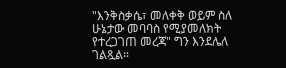"እንቅስቃሴ፣ መለቀቅ ወይም ስለ ሁኔታው መባባስ የሚያመለክት የተረጋገጠ መረጃ" ግን እንደሌለ ገልጿል።